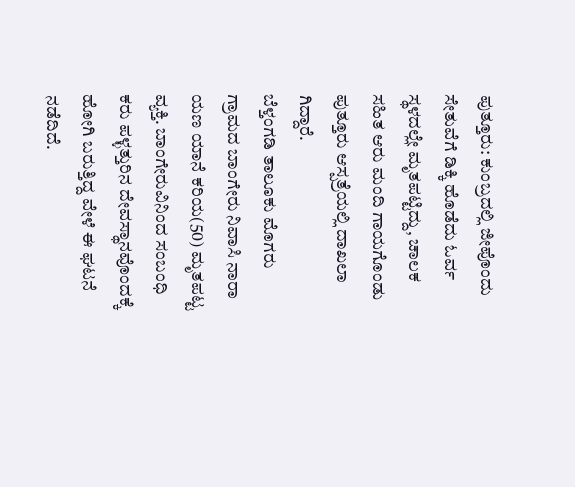ಪುತ್ತೂರು: ಕುಂಬ್ರದಲ್ಲಿ ಜೀಪೊಂದು ಸೇತುವೆಗೆ ಡಿಕ್ಕಿ ಹೊಡೆದು ಓರ್ವ ಸ್ಥಳದಲ್ಲೇ ಮೃತಪಟ್ಟಿದ್ದು, ಚಾಲಕ ಸಹಿತ ಆರು ಮಂದಿ ಗಾಯಗೊಂಡು ಪುತ್ತೂರು ಆಸ್ಪತ್ರೆಯಲ್ಲಿ ದಾಖಲಾ ಗಿದ್ದಾರೆ.
ಬೆಳ್ತಂಗಡಿ ತಾಲೂಕು ಮೊಗರು ಗ್ರಾಮದ ಬಾಂಗೇರು ನಿವಾಸಿ ನಾರಾ ಯಣ ಯಾನೆ ಕರಿಯ(50) ಮೃತಪಟ್ಟ ವ್ಯಕ್ತಿ. ಬಾಂಗೇರುವಿನಿಂದ ಸಂಬಂಧಿ ಕರು ಪಳ್ಳತ್ತುರಿನ ದೇವಸ್ಥಾನವೊಂದಕ್ಕೆ ಹೋಗಿ ಬರುತ್ತಿದ್ದ ವೇಳೆ ಈ ಘಟನೆ ನಡೆದಿದೆ.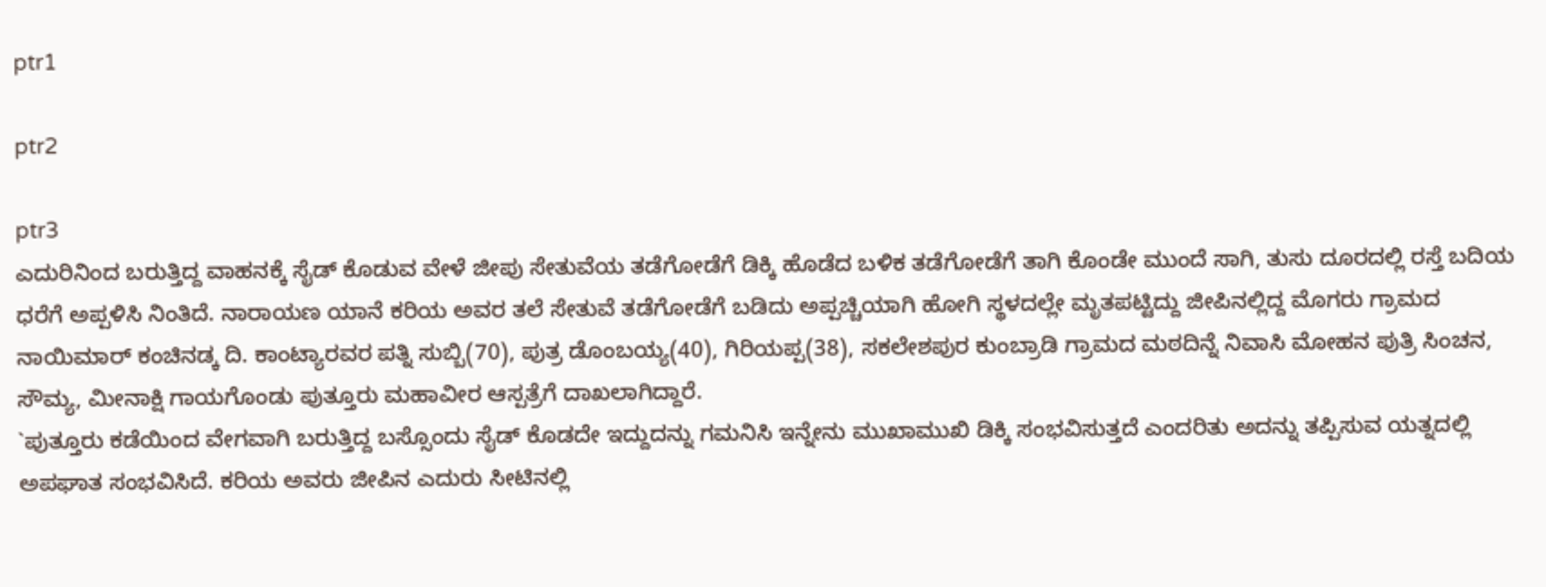ptr1

ptr2

ptr3
ಎದುರಿನಿಂದ ಬರುತ್ತಿದ್ದ ವಾಹನಕ್ಕೆ ಸೈಡ್ ಕೊಡುವ ವೇಳೆ ಜೀಪು ಸೇತುವೆಯ ತಡೆಗೋಡೆಗೆ ಡಿಕ್ಕಿ ಹೊಡೆದ ಬಳಿಕ ತಡೆಗೋಡೆಗೆ ತಾಗಿ ಕೊಂಡೇ ಮುಂದೆ ಸಾಗಿ, ತುಸು ದೂರದಲ್ಲಿ ರಸ್ತೆ ಬದಿಯ ಧರೆಗೆ ಅಪ್ಪಳಿಸಿ ನಿಂತಿದೆ. ನಾರಾಯಣ ಯಾನೆ ಕರಿಯ ಅವರ ತಲೆ ಸೇತುವೆ ತಡೆಗೋಡೆಗೆ ಬಡಿದು ಅಪ್ಪಚ್ಚಿಯಾಗಿ ಹೋಗಿ ಸ್ಥಳದಲ್ಲೇ ಮೃತಪಟ್ಟಿದ್ದು ಜೀಪಿನಲ್ಲಿದ್ದ ಮೊಗರು ಗ್ರಾಮದ ನಾಯಿಮಾರ್ ಕಂಚಿನಡ್ಕ ದಿ. ಕಾಂಟ್ಯಾರವರ ಪತ್ನಿ ಸುಬ್ಬಿ(70), ಪುತ್ರ ಡೊಂಬಯ್ಯ(40), ಗಿರಿಯಪ್ಪ(38), ಸಕಲೇಶಪುರ ಕುಂಬ್ರಾಡಿ ಗ್ರಾಮದ ಮಠದಿನ್ನೆ ನಿವಾಸಿ ಮೋಹನ ಪುತ್ರಿ ಸಿಂಚನ, ಸೌಮ್ಯ, ಮೀನಾಕ್ಷಿ ಗಾಯಗೊಂಡು ಪುತ್ತೂರು ಮಹಾವೀರ ಆಸ್ಪತ್ರೆಗೆ ದಾಖಲಾಗಿದ್ದಾರೆ.
`ಪುತ್ತೂರು ಕಡೆಯಿಂದ ವೇಗವಾಗಿ ಬರುತ್ತಿದ್ದ ಬಸ್ಸೊಂದು ಸೈಡ್ ಕೊಡದೇ ಇದ್ದುದನ್ನು ಗಮನಿಸಿ ಇನ್ನೇನು ಮುಖಾಮುಖಿ ಡಿಕ್ಕಿ ಸಂಭವಿಸುತ್ತದೆ ಎಂದರಿತು ಅದನ್ನು ತಪ್ಪಿಸುವ ಯತ್ನದಲ್ಲಿ ಅಪಘಾತ ಸಂಭವಿಸಿದೆ. ಕರಿಯ ಅವರು ಜೀಪಿನ ಎದುರು ಸೀಟಿನಲ್ಲಿ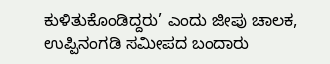ಕುಳಿತುಕೊಂಡಿದ್ದರು’ ಎಂದು ಜೀಪು ಚಾಲಕ, ಉಪ್ಪಿನಂಗಡಿ ಸಮೀಪದ ಬಂದಾರು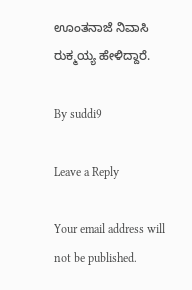ಊಂತನಾಜೆ ನಿವಾಸಿ ರುಕ್ಮಯ್ಯ ಹೇಳಿದ್ದಾರೆ.

By suddi9

Leave a Reply

Your email address will not be published.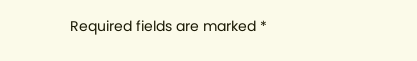Required fields are marked *